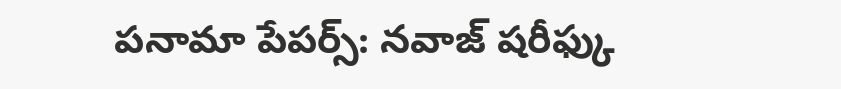పనామా పేపర్స్: నవాజ్ షరీఫ్కు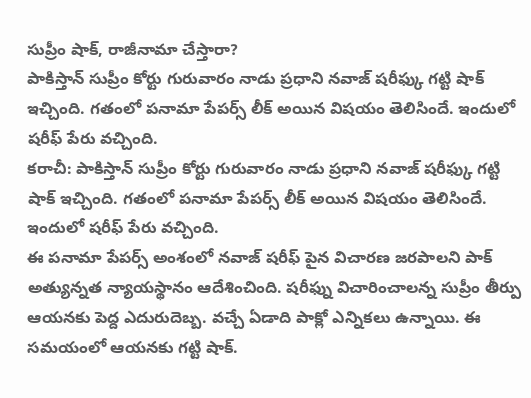సుప్రీం షాక్, రాజీనామా చేస్తారా?
పాకిస్తాన్ సుప్రీం కోర్టు గురువారం నాడు ప్రధాని నవాజ్ షరీఫ్కు గట్టి షాక్ ఇచ్చింది. గతంలో పనామా పేపర్స్ లీక్ అయిన విషయం తెలిసిందే. ఇందులో షరీఫ్ పేరు వచ్చింది.
కరాచీ: పాకిస్తాన్ సుప్రీం కోర్టు గురువారం నాడు ప్రధాని నవాజ్ షరీఫ్కు గట్టి షాక్ ఇచ్చింది. గతంలో పనామా పేపర్స్ లీక్ అయిన విషయం తెలిసిందే. ఇందులో షరీఫ్ పేరు వచ్చింది.
ఈ పనామా పేపర్స్ అంశంలో నవాజ్ షరీఫ్ పైన విచారణ జరపాలని పాక్ అత్యున్నత న్యాయస్థానం ఆదేశించింది. షరీఫ్ను విచారించాలన్న సుప్రీం తీర్పు ఆయనకు పెద్ద ఎదురుదెబ్బ. వచ్చే ఏడాది పాక్లో ఎన్నికలు ఉన్నాయి. ఈ సమయంలో ఆయనకు గట్టి షాక్.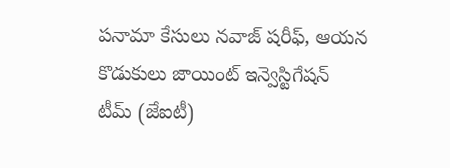పనామా కేసులు నవాజ్ షరీఫ్, ఆయన కొడుకులు జాయింట్ ఇన్వెస్టిగేషన్ టీమ్ (జేఐటీ)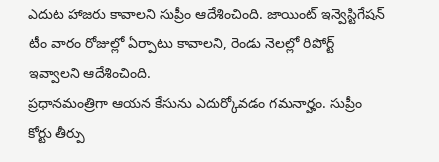ఎదుట హాజరు కావాలని సుప్రీం ఆదేశించింది. జాయింట్ ఇన్వెస్టిగేషన్ టీం వారం రోజుల్లో ఏర్పాటు కావాలని, రెండు నెలల్లో రిపోర్ట్ ఇవ్వాలని ఆదేశించింది.
ప్రధానమంత్రిగా ఆయన కేసును ఎదుర్కోవడం గమనార్హం. సుప్రీం కోర్టు తీర్పు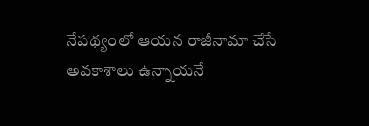నేపథ్యంలో ఆయన రాజీనామా చేసే అవకాశాలు ఉన్నాయనే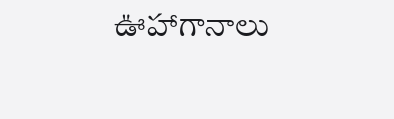ఊహాగానాలు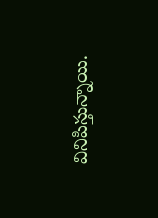వినిపిస్తున్నాయి.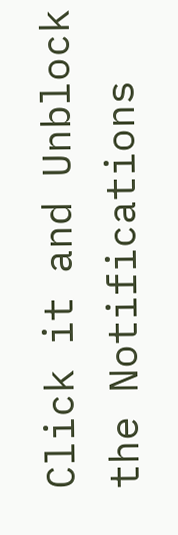Click it and Unblock the Notifications